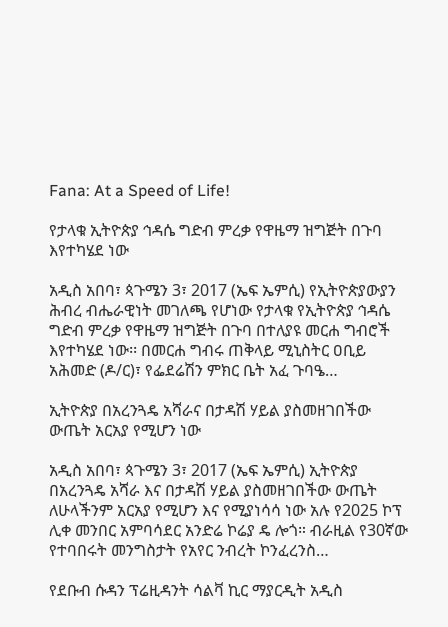Fana: At a Speed of Life!

የታላቁ ኢትዮጵያ ኅዳሴ ግድብ ምረቃ የዋዜማ ዝግጅት በጉባ እየተካሄደ ነው

አዲስ አበባ፣ ጳጉሜን 3፣ 2017 (ኤፍ ኤምሲ) የኢትዮጵያውያን ሕብረ ብሔራዊነት መገለጫ የሆነው የታላቁ የኢትዮጵያ ኅዳሴ ግድብ ምረቃ የዋዜማ ዝግጅት በጉባ በተለያዩ መርሐ ግብሮች እየተካሄደ ነው፡፡ በመርሐ ግብሩ ጠቅላይ ሚኒስትር ዐቢይ አሕመድ (ዶ/ር)፣ የፌደሬሽን ምክር ቤት አፈ ጉባዔ…

ኢትዮጵያ በአረንጓዴ አሻራና በታዳሽ ሃይል ያስመዘገበችው ውጤት አርአያ የሚሆን ነው

አዲስ አበባ፣ ጳጉሜን 3፣ 2017 (ኤፍ ኤምሲ) ኢትዮጵያ በአረንጓዴ አሻራ እና በታዳሽ ሃይል ያስመዘገበችው ውጤት ለሁላችንም አርአያ የሚሆን እና የሚያነሳሳ ነው አሉ የ2025 ኮፕ ሊቀ መንበር አምባሳደር አንድሬ ኮሬያ ዴ ሎጎ። ብራዚል የ30ኛው የተባበሩት መንግስታት የአየር ንብረት ኮንፈረንስ…

የደቡብ ሱዳን ፕሬዚዳንት ሳልቫ ኪር ማያርዲት አዲስ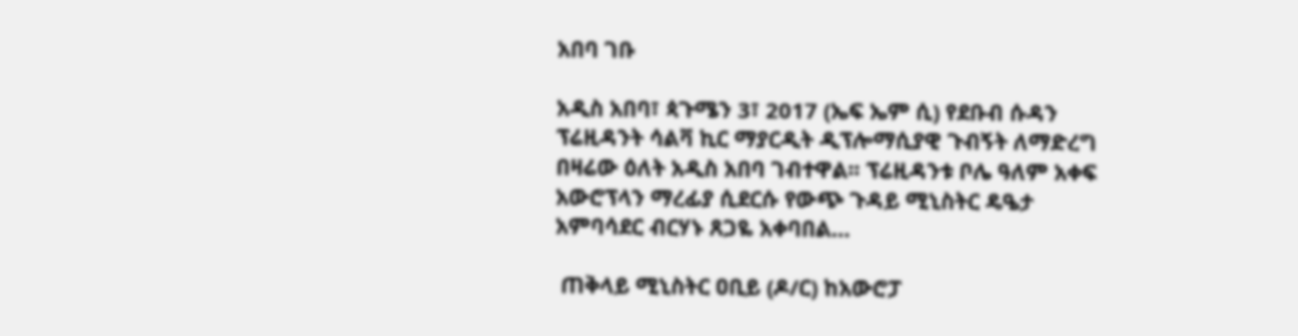አበባ ገቡ

አዲስ አበባ፣ ጳጉሜን 3፣ 2017 (ኤፍ ኤም ሲ) የደቡብ ሱዳን ፕሬዚዳንት ሳልቫ ኪር ማያርዲት ዲፕሎማሲያዊ ጉብኝት ለማድረግ በዛሬው ዕለት አዲስ አበባ ገብተዋል፡፡ ፕሬዚዳንቱ ቦሌ ዓለም አቀፍ አውሮፕላን ማረፊያ ሲደርሱ የውጭ ጉዳይ ሚኒስትር ዴዔታ አምባሳደር ብርሃኑ ጸጋዬ አቀባበል…

 ጠቅላይ ሚኒስትር ዐቢይ (ዶ/ር) ከአውሮፓ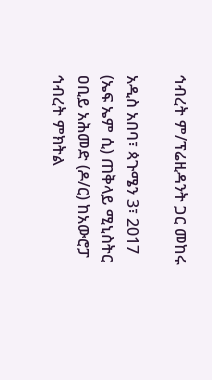ኅብረት ም/ፕሬዚዳንት ጋር መከሩ

አዲስ አበባ፣ ጳጉሜን 3፣ 2017 (ኤፍ ኤም ሲ) ጠቅላይ ሚኒስትር ዐቢይ አሕመድ (ዶ/ር) ከአውሮፓ ኅብረት ምክትል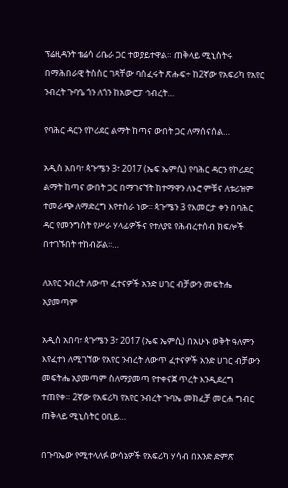ፕሬዚዳንት ቴሬሳ ሪቤራ ጋር ተወያይተዋል። ጠቅላይ ሚኒስትሩ በማሕበራዊ ትስስር ገጻቸው ባሰፈሩት ጽሑፍ÷ ከ2ኛው የአፍሪካ የአየር ንብረት ጉባዔ ጎን ለጎን ከአውሮፓ ኅብረት…

የባሕር ዳርን የኮሪደር ልማት ከጣና ውበት ጋር ለማሰናሰል…

አዲስ አበባ፣ ጳጉሜን 3፣ 2017 (ኤፍ ኤምሲ) የባሕር ዳርን የኮሪደር ልማት ከጣና ውበት ጋር በማገናኘት ከተማዋን ለኑሮ ምቹና ለቱሪዝም ተመራጭ ለማድረግ እየተሰራ ነው፡፡ ጳጉሜን 3 የእመርታ ቀን በባሕር ዳር የመንግስት የሥራ ሃላፊዎችና የተለያዩ የሕብረተሰብ ክፍሎች በተገኙበት ተከብሯል፡፡…

ለአየር ንብረት ለውጥ ፈተናዎች አንድ ሀገር ብቻውን መፍትሔ አያመጣም

አዲስ አበባ፣ ጳጉሜን 3፣ 2017 (ኤፍ ኤምሲ) በአሁኑ ወቅት ዓለምን እየፈተነ ለሚገኘው የአየር ንብረት ለውጥ ፈተናዎች አንድ ሀገር ብቻውን መፍትሔ አያመጣም ስለማያመጣ የተቀናጀ ጥረት እንዲደረግ ተጠየቀ። 2ኛው የአፍሪካ የአየር ንብረት ጉባኤ መክፈቻ መርሐ ግብር ጠቅላይ ሚኒስትር ዐቢይ…

በጉባኤው የሚተላለፉ ውሳኔዎች የአፍሪካ ሃሳብ በአንድ ድምጽ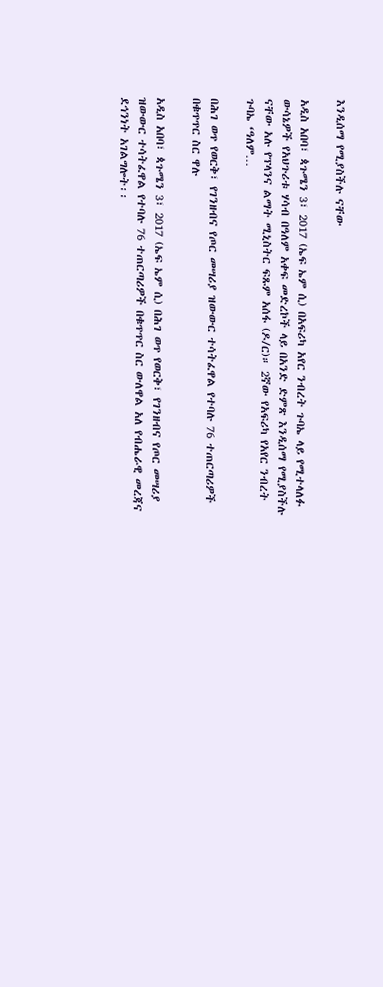እንዲሰማ የሚያስችሉ ናቸው

አዲስ አበባ፣ ጳጉሜን 3፣ 2017 (ኤፍ ኤም ሲ) በአፍሪካ አየር ንብረት ጉባኤ ላይ የሚተላለፉ ውሳኔዎች የአህጉሪቱ ሃሳብ በዓለም አቀፍ መድረኮች ላይ በአንድ ድምጽ እንዲሰማ የሚያስችሉ ናቸው አሉ የፕላንና ልማት ሚኒስትር ፍጹም አሰፋ (ዶ/ር)። 2ኛው የአፍሪካ የአየር ንብረት ጉባኤ ‘ዓለም…

በሕገ ወጥ የወርቅ፣ የገንዘብና የጦር መሣሪያ ዝውውር ተሳትፈዋል የተባሉ 76 ተጠርጣሪዎች በቁጥጥር ስር ዋሉ

አዲስ አበባ፣ ጳጉሜን 3፣ 2017 (ኤፍ ኤም ሲ) በሕገ ወጥ የወርቅ፣ የገንዘብና የጦር መሣሪያ ዝውውር ተሳትፈዋል የተባሉ 76 ተጠርጣሪዎች በቁጥጥር ስር ውለዋል አለ የብሔራዊ መረጃና ደኅንነት አገልግሎት፡፡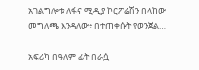አገልግሎቱ ለፋና ሚዲያ ኮርፖሬሽን በላከው መግለጫ እንዳለው፥ በተጠቀሱት የወንጀል…

አፍሪካ በዓለም ፊት በራሷ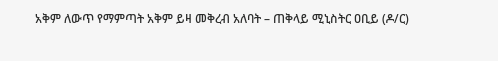አቅም ለውጥ የማምጣት አቅም ይዛ መቅረብ አለባት – ጠቅላይ ሚኒስትር ዐቢይ (ዶ/ር)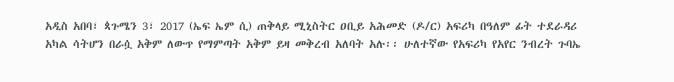አዲስ አበባ፣ ጳጉሜን 3፣ 2017 (ኤፍ ኤም ሲ) ጠቅላይ ሚኒስትር ዐቢይ አሕመድ (ዶ/ር) አፍሪካ በዓለም ፊት ተደራዳሪ አካል ሳትሆን በራሷ አቅም ለውጥ የማምጣት አቅም ይዛ መቅረብ አለባት አሉ፡፡ ሁለተኛው የአፍሪካ የአየር ንብረት ጉባኤ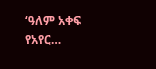‘ዓለም አቀፍ የአየር…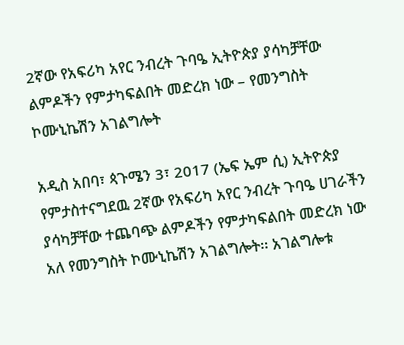2ኛው የአፍሪካ አየር ንብረት ጉባዔ ኢትዮጵያ ያሳካቻቸው ልምዶችን የምታካፍልበት መድረክ ነው – የመንግስት ኮሙኒኬሽን አገልግሎት

አዲስ አበባ፣ ጳጉሜን 3፣ 2017 (ኤፍ ኤም ሲ) ኢትዮጵያ የምታስተናግደዉ 2ኛው የአፍሪካ አየር ንብረት ጉባዔ ሀገራችን ያሳካቻቸው ተጨባጭ ልምዶችን የምታካፍልበት መድረክ ነው አለ የመንግስት ኮሙኒኬሽን አገልግሎት፡፡ አገልግሎቱ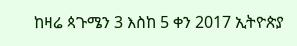ከዛሬ ጳጉሜን 3 እስከ 5 ቀን 2017 ኢትዮጵያ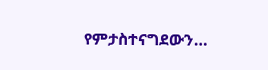የምታስተናግደውን…